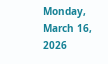Monday, March 16, 2026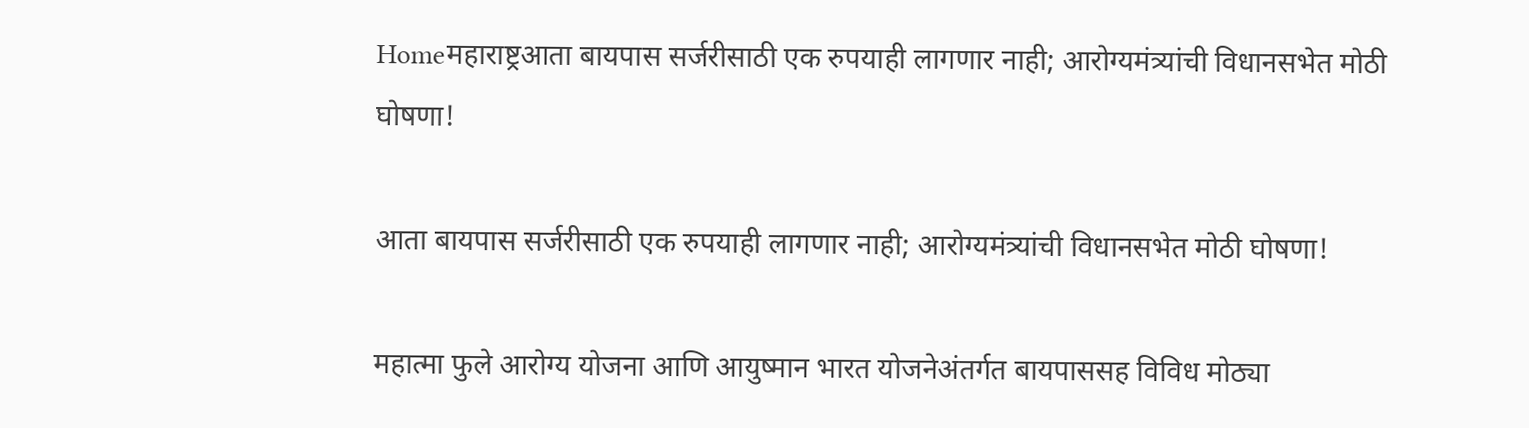Homeमहाराष्ट्रआता बायपास सर्जरीसाठी एक रुपयाही लागणार नाही; आरोग्यमंत्र्यांची विधानसभेत मोठी घोषणा!

आता बायपास सर्जरीसाठी एक रुपयाही लागणार नाही; आरोग्यमंत्र्यांची विधानसभेत मोठी घोषणा!

महात्मा फुले आरोग्य योजना आणि आयुष्मान भारत योजनेअंतर्गत बायपाससह विविध मोठ्या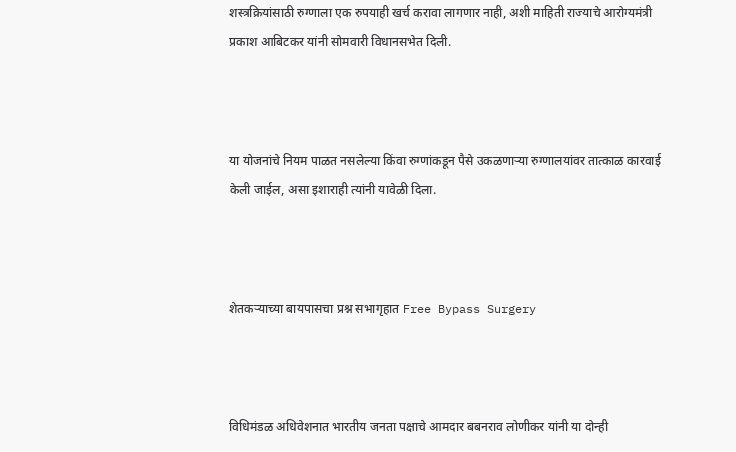शस्त्रक्रियांसाठी रुग्णाला एक रुपयाही खर्च करावा लागणार नाही, अशी माहिती राज्याचे आरोग्यमंत्री प्रकाश आबिटकर यांनी सोमवारी विधानसभेत दिली.



या योजनांचे नियम पाळत नसलेल्या किंवा रुग्णांकडून पैसे उकळणाऱ्या रुग्णालयांवर तात्काळ कारवाई केली जाईल, असा इशाराही त्यांनी यावेळी दिला.



शेतकऱ्याच्या बायपासचा प्रश्न सभागृहात Free Bypass Surgery



विधिमंडळ अधिवेशनात भारतीय जनता पक्षाचे आमदार बबनराव लोणीकर यांनी या दोन्ही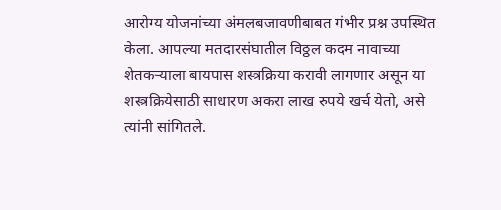आरोग्य योजनांच्या अंमलबजावणीबाबत गंभीर प्रश्न उपस्थित केला. आपल्या मतदारसंघातील विठ्ठल कदम नावाच्या शेतकऱ्याला बायपास शस्त्रक्रिया करावी लागणार असून या शस्त्रक्रियेसाठी साधारण अकरा लाख रुपये खर्च येतो, असे त्यांनी सांगितले.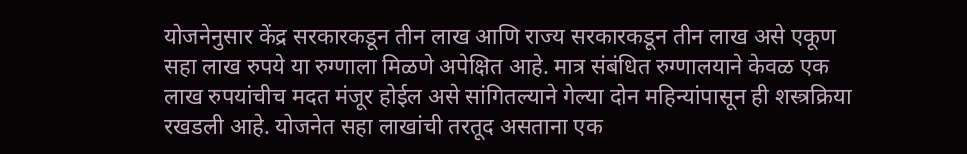योजनेनुसार केंद्र सरकारकडून तीन लाख आणि राज्य सरकारकडून तीन लाख असे एकूण सहा लाख रुपये या रुग्णाला मिळणे अपेक्षित आहे. मात्र संबंधित रुग्णालयाने केवळ एक लाख रुपयांचीच मदत मंजूर होईल असे सांगितल्याने गेल्या दोन महिन्यांपासून ही शस्त्रक्रिया रखडली आहे. योजनेत सहा लाखांची तरतूद असताना एक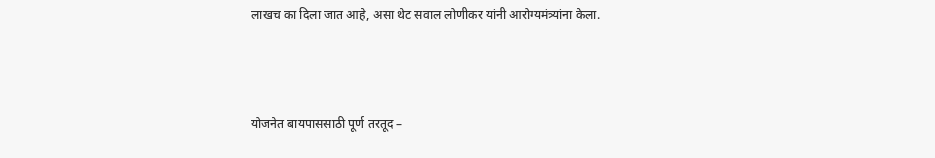लाखच का दिला जात आहे, असा थेट सवाल लोणीकर यांनी आरोग्यमंत्र्यांना केला.



योजनेत बायपाससाठी पूर्ण तरतूद –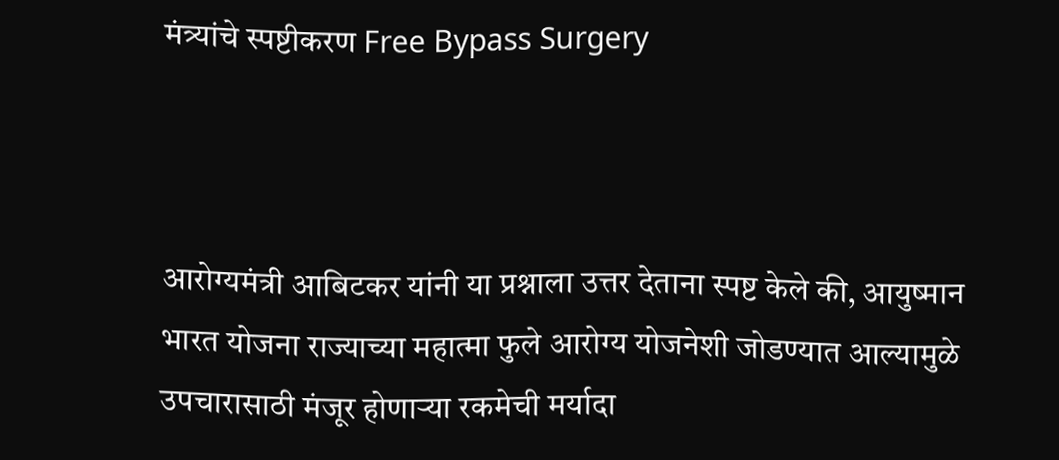मंत्र्यांचे स्पष्टीकरण Free Bypass Surgery



आरोग्यमंत्री आबिटकर यांनी या प्रश्नाला उत्तर देताना स्पष्ट केले की, आयुष्मान भारत योजना राज्याच्या महात्मा फुले आरोग्य योजनेशी जोडण्यात आल्यामुळे उपचारासाठी मंजूर होणाऱ्या रकमेची मर्यादा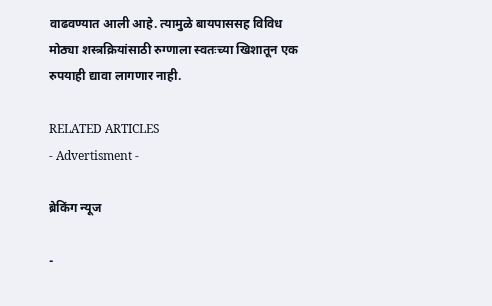वाढवण्यात आली आहे. त्यामुळे बायपाससह विविध मोठ्या शस्त्रक्रियांसाठी रुग्णाला स्वतःच्या खिशातून एक रुपयाही द्यावा लागणार नाही.

RELATED ARTICLES
- Advertisment -

ब्रेकिंग न्यूज

-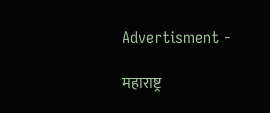Advertisment -

महाराष्ट्र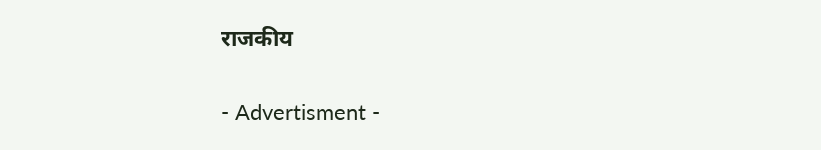राजकीय

- Advertisment -